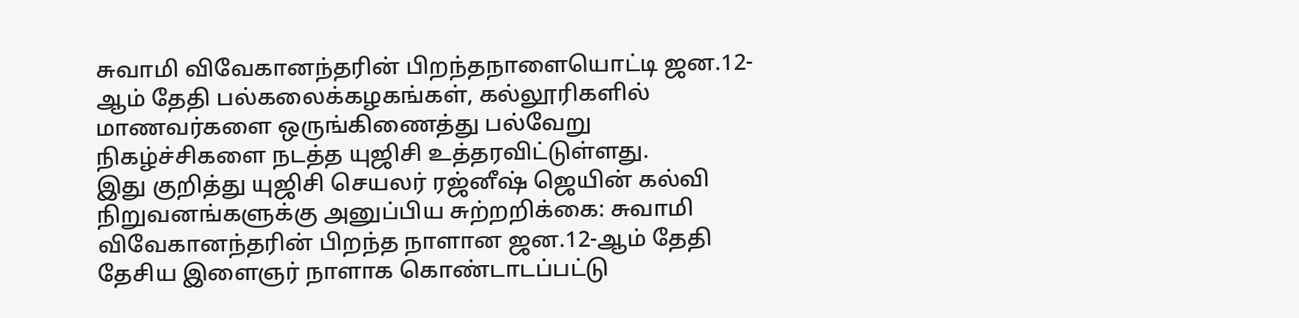சுவாமி விவேகானந்தரின் பிறந்தநாளையொட்டி ஜன.12-ஆம் தேதி பல்கலைக்கழகங்கள், கல்லூரிகளில் மாணவர்களை ஒருங்கிணைத்து பல்வேறு நிகழ்ச்சிகளை நடத்த யுஜிசி உத்தரவிட்டுள்ளது.
இது குறித்து யுஜிசி செயலர் ரஜ்னீஷ் ஜெயின் கல்வி நிறுவனங்களுக்கு அனுப்பிய சுற்றறிக்கை: சுவாமி விவேகானந்தரின் பிறந்த நாளான ஜன.12-ஆம் தேதி தேசிய இளைஞர் நாளாக கொண்டாடப்பட்டு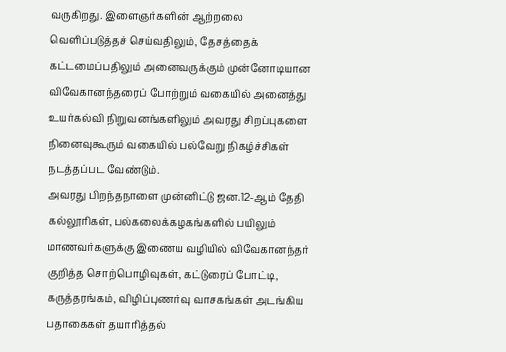வருகிறது. இளைஞர்களின் ஆற்றலை வெளிப்படுத்தச் செய்வதிலும், தேசத்தைக் கட்டமைப்பதிலும் அனைவருக்கும் முன்னோடியான விவேகானந்தரைப் போற்றும் வகையில் அனைத்து உயர்கல்வி நிறுவனங்களிலும் அவரது சிறப்புகளை நினைவுகூரும் வகையில் பல்வேறு நிகழ்ச்சிகள் நடத்தப்பட வேண்டும்.
அவரது பிறந்தநாளை முன்னிட்டு ஜன.12-ஆம் தேதி கல்லூரிகள், பல்கலைக்கழகங்களில் பயிலும் மாணவர்களுக்கு இணைய வழியில் விவேகானந்தர் குறித்த சொற்பொழிவுகள், கட்டுரைப் போட்டி, கருத்தரங்கம், விழிப்புணர்வு வாசகங்கள் அடங்கிய பதாகைகள் தயாரித்தல்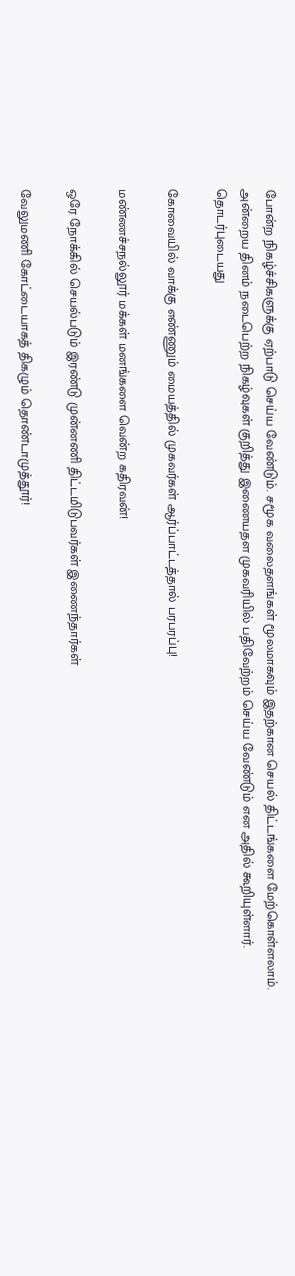போன்ற நிகழ்ச்சிகளுக்கு ஏற்பாடு செய்ய வேண்டும். சமூக வலைதளங்கள் மூலமாகவும் இதற்கான செயல் திட்டங்களை மேற்கொள்ளலாம். அன்றைய தினம் நடைபெற்ற நிகழ்வுகள் குறித்து இணையதள முகவரியில் பதிவேற்றம் செய்ய வேண்டும் என அதில் கூறியுள்ளார்.
தொடர்புடையது

கோவையில் வாக்கு எண்ணும் மையத்தில் முகவர்கள் ஆர்ப்பாட்டத்தால் பரபரப்பு!

மண்ணச்சநல்லூர் மக்கள் மனங்களை வென்ற கதிரவன்!

ஒரே நோக்கில் செயல்படும் இரண்டு முன்னணி திட்டமிடுபவர்கள் இணைந்தார்கள்

வேலுமணி கோட்டையாகத் திகழும் தொண்டாமுத்தூர்!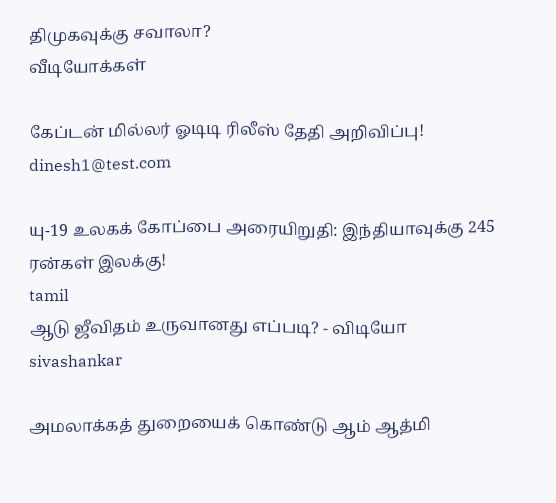திமுகவுக்கு சவாலா?
வீடியோக்கள்

கேப்டன் மில்லர் ஓடிடி ரிலீஸ் தேதி அறிவிப்பு!
dinesh1@test.com

யு-19 உலகக் கோப்பை அரையிறுதி: இந்தியாவுக்கு 245 ரன்கள் இலக்கு!
tamil
ஆடு ஜீவிதம் உருவானது எப்படி? - விடியோ
sivashankar

அமலாக்கத் துறையைக் கொண்டு ஆம் ஆத்மி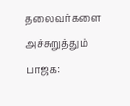தலைவர்களை அச்சுறுத்தும் பாஜக: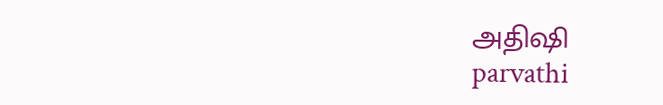அதிஷி
parvathi